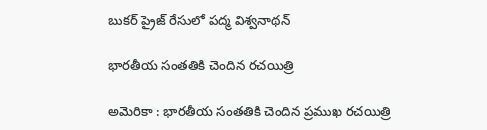బుక‌ర్ ప్రైజ్ రేసులో ప‌ద్మ విశ్వ‌నాథ‌న్

భార‌తీయ సంత‌తికి చెందిన ర‌చ‌యిత్రి

అమెరికా : భార‌తీయ సంత‌తికి చెందిన ప్ర‌ముఖ ర‌చ‌యిత్రి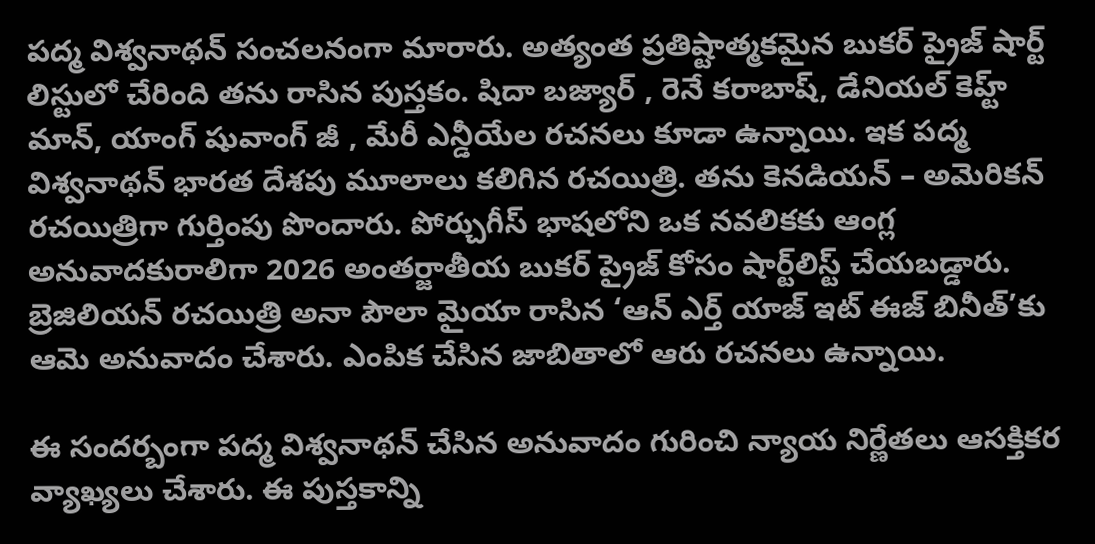ప‌ద్మ విశ్వ‌నాథ‌న్ సంచ‌ల‌నంగా మారారు. అత్యంత ప్ర‌తిష్టాత్మ‌కమైన బుక‌ర్ ప్రైజ్ షార్ట్ లిస్టులో చేరింది త‌ను రాసిన పుస్త‌కం. షిదా బజ్యార్ , రెనే క‌రాబాష్, డేనియ‌ల్ కెహ్ట్ మాన్, యాంగ్ షువాంగ్ జీ , మేరీ ఎన్డీయేల ర‌చ‌న‌లు కూడా ఉన్నాయి. ఇక ప‌ద్మ విశ్వ‌నాథ‌న్ భార‌త దేశపు మూలాలు క‌లిగిన ర‌చయిత్రి. త‌ను కెన‌డియ‌న్ – అమెరిక‌న్ ర‌చయిత్రిగా గుర్తింపు పొందారు. పోర్చుగీస్ భాషలోని ఒక నవలికకు ఆంగ్ల అనువాదకురాలిగా 2026 అంతర్జాతీయ బుకర్ ప్రైజ్ కోసం షార్ట్‌లిస్ట్ చేయబడ్డారు. బ్రెజిలియన్ రచయిత్రి అనా పౌలా మైయా రాసిన ‘ఆన్ ఎర్త్ యాజ్ ఇట్ ఈజ్ బినీత్’కు ఆమె అనువాదం చేశారు. ఎంపిక చేసిన జాబితాలో ఆరు ర‌చ‌న‌లు ఉన్నాయి.

ఈ సంద‌ర్బంగా ప‌ద్మ విశ్వ‌నాథ‌న్ చేసిన అనువాదం గురించి న్యాయ నిర్ణేత‌లు ఆస‌క్తిక‌ర వ్యాఖ్య‌లు చేశారు. ఈ పుస్తకాన్ని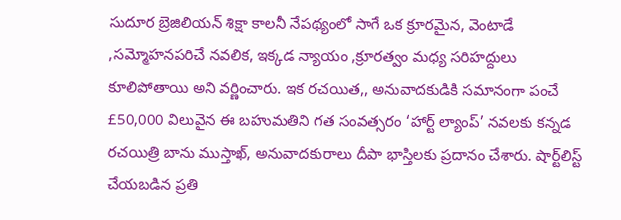సుదూర బ్రెజిలియన్ శిక్షా కాలనీ నేపథ్యంలో సాగే ఒక క్రూరమైన, వెంటాడే ,సమ్మోహనపరిచే నవలిక, ఇక్కడ న్యాయం ,క్రూరత్వం మధ్య సరిహద్దులు కూలిపోతాయి అని వర్ణించారు. ఇక ర‌చ‌యిత‌,, అనువాదకుడికి సమానంగా పంచే £50,000 విలువైన ఈ బహుమతిని గత సంవత్సరం ‘హార్ట్ ల్యాంప్’ నవలకు కన్నడ రచయిత్రి బాను ముస్తాఖ్, అనువాదకురాలు దీపా భాస్తిలకు ప్రదానం చేశారు. షార్ట్‌లిస్ట్ చేయబడిన ప్రతి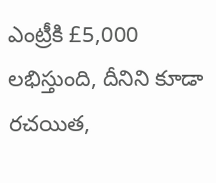ఎంట్రీకి £5,000 లభిస్తుంది, దీనిని కూడా రచయిత,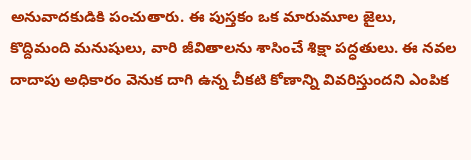అనువాదకుడికి పంచుతారు. ఈ పుస్త‌కం ఒక మారుమూల జైలు, కొద్దిమంది మనుషులు, వారి జీవితాలను శాసించే శిక్షా పద్ధతులు. ఈ నవల దాదాపు అధికారం వెనుక దాగి ఉన్న చీక‌టి కోణాన్ని వివ‌రిస్తుంద‌ని ఎంపిక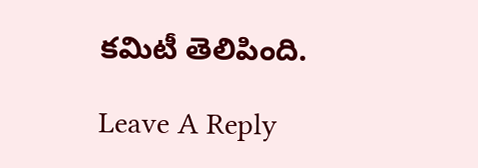క‌మిటీ తెలిపింది.

Leave A Reply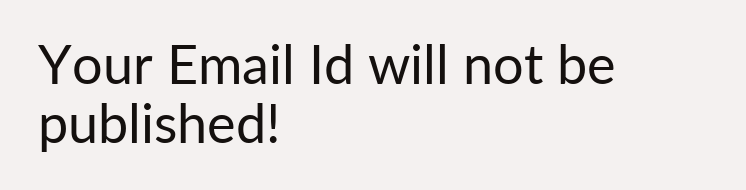Your Email Id will not be published!